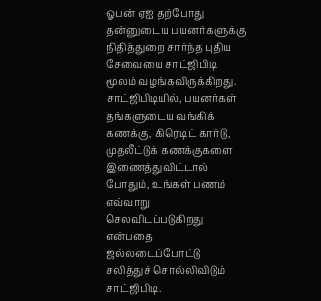ஓபன் ஏஐ தற்போது தன்னுடைய பயனர்களுக்கு நிதித்துறை சார்ந்த புதிய சேவையை சாட்ஜிபிடி மூலம் வழங்கவிருக்கிறது.
சாட்ஜிபிடியில், பயனர்கள் தங்களுடைய வங்கிக் கணக்கு, கிரெடிட் கார்டு, முதலீட்டுக் கணக்குகளை இணைத்துவிட்டால் போதும், உங்கள் பணம் எவ்வாறு செலவிடப்படுகிறது என்பதை ஜல்லடைப்போட்டு சலித்துச் சொல்லிவிடும் சாட்ஜிபிடி.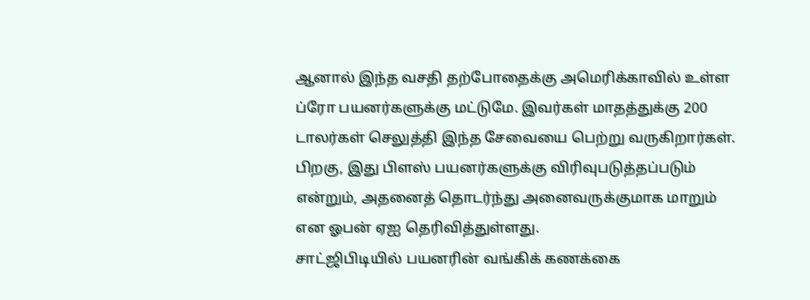ஆனால் இந்த வசதி தற்போதைக்கு அமெரிக்காவில் உள்ள ப்ரோ பயனர்களுக்கு மட்டுமே. இவர்கள் மாதத்துக்கு 200 டாலர்கள் செலுத்தி இந்த சேவையை பெற்று வருகிறார்கள். பிறகு, இது பிளஸ் பயனர்களுக்கு விரிவுபடுத்தப்படும் என்றும், அதனைத் தொடர்ந்து அனைவருக்குமாக மாறும் என ஓபன் ஏஐ தெரிவித்துள்ளது.
சாட்ஜிபிடியில் பயனரின் வங்கிக் கணக்கை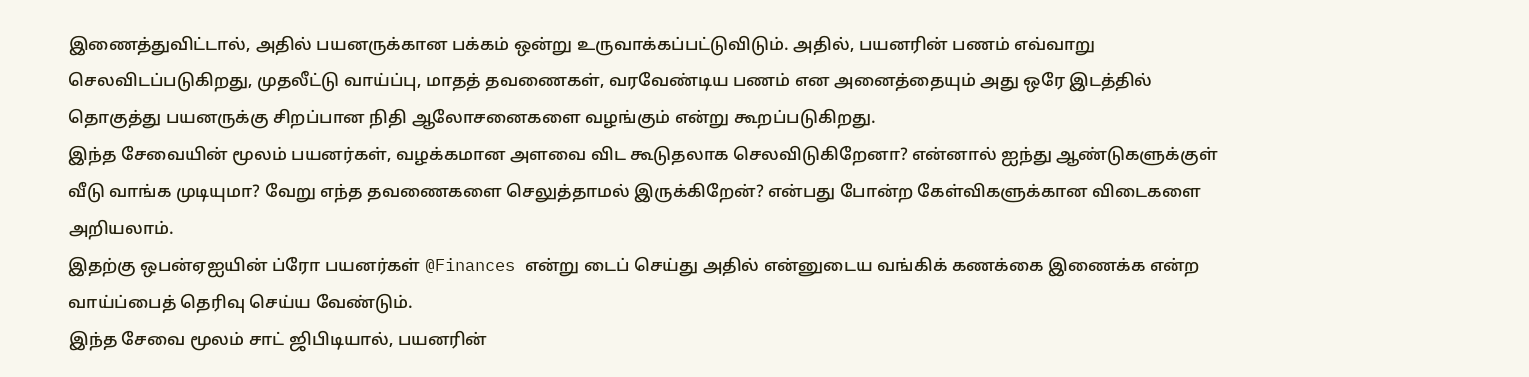இணைத்துவிட்டால், அதில் பயனருக்கான பக்கம் ஒன்று உருவாக்கப்பட்டுவிடும். அதில், பயனரின் பணம் எவ்வாறு செலவிடப்படுகிறது, முதலீட்டு வாய்ப்பு, மாதத் தவணைகள், வரவேண்டிய பணம் என அனைத்தையும் அது ஒரே இடத்தில் தொகுத்து பயனருக்கு சிறப்பான நிதி ஆலோசனைகளை வழங்கும் என்று கூறப்படுகிறது.
இந்த சேவையின் மூலம் பயனர்கள், வழக்கமான அளவை விட கூடுதலாக செலவிடுகிறேனா? என்னால் ஐந்து ஆண்டுகளுக்குள் வீடு வாங்க முடியுமா? வேறு எந்த தவணைகளை செலுத்தாமல் இருக்கிறேன்? என்பது போன்ற கேள்விகளுக்கான விடைகளை அறியலாம்.
இதற்கு ஒபன்ஏஐயின் ப்ரோ பயனர்கள் @Finances என்று டைப் செய்து அதில் என்னுடைய வங்கிக் கணக்கை இணைக்க என்ற வாய்ப்பைத் தெரிவு செய்ய வேண்டும்.
இந்த சேவை மூலம் சாட் ஜிபிடியால், பயனரின்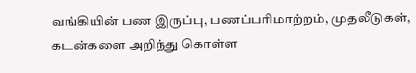வங்கியின் பண இருப்பு, பணப்பரிமாற்றம், முதலீடுகள், கடன்களை அறிந்து கொள்ள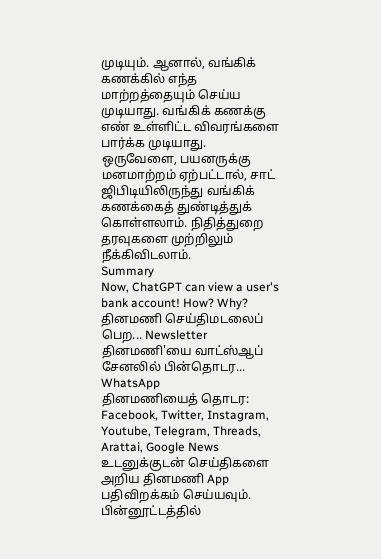முடியும். ஆனால், வங்கிக் கணக்கில் எந்த மாற்றத்தையும் செய்ய முடியாது. வங்கிக் கணக்கு எண் உள்ளிட்ட விவரங்களை பார்க்க முடியாது.
ஒருவேளை, பயனருக்கு மனமாற்றம் ஏற்பட்டால், சாட் ஜிபிடியிலிருந்து வங்கிக் கணக்கைத் துண்டித்துக் கொள்ளலாம். நிதித்துறை தரவுகளை முற்றிலும் நீக்கிவிடலாம்.
Summary
Now, ChatGPT can view a user's bank account! How? Why?
தினமணி செய்திமடலைப் பெற... Newsletter
தினமணி'யை வாட்ஸ்ஆப் சேனலில் பின்தொடர... WhatsApp
தினமணியைத் தொடர: Facebook, Twitter, Instagram, Youtube, Telegram, Threads, Arattai, Google News
உடனுக்குடன் செய்திகளை அறிய தினமணி App பதிவிறக்கம் செய்யவும்.
பின்னூட்டத்தில்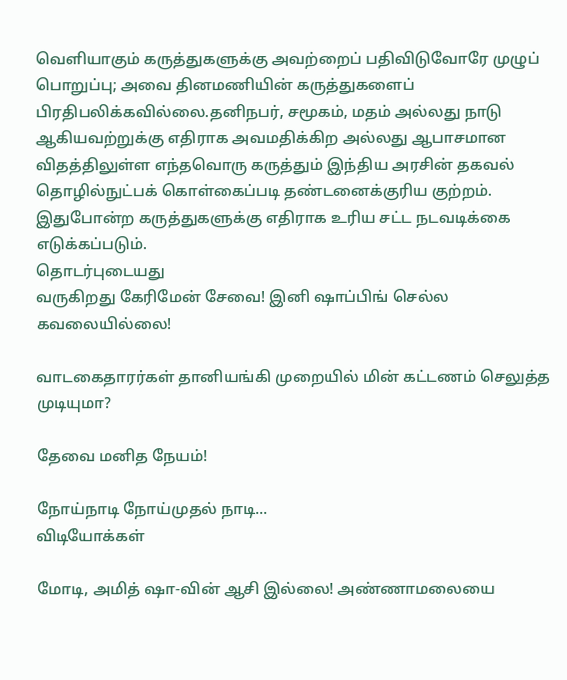வெளியாகும் கருத்துகளுக்கு அவற்றைப் பதிவிடுவோரே முழுப் பொறுப்பு; அவை தினமணியின் கருத்துகளைப் பிரதிபலிக்கவில்லை.தனிநபர், சமூகம், மதம் அல்லது நாடு ஆகியவற்றுக்கு எதிராக அவமதிக்கிற அல்லது ஆபாசமான விதத்திலுள்ள எந்தவொரு கருத்தும் இந்திய அரசின் தகவல் தொழில்நுட்பக் கொள்கைப்படி தண்டனைக்குரிய குற்றம். இதுபோன்ற கருத்துகளுக்கு எதிராக உரிய சட்ட நடவடிக்கை எடுக்கப்படும்.
தொடர்புடையது
வருகிறது கேரிமேன் சேவை! இனி ஷாப்பிங் செல்ல கவலையில்லை!

வாடகைதாரர்கள் தானியங்கி முறையில் மின் கட்டணம் செலுத்த முடியுமா?

தேவை மனித நேயம்!

நோய்நாடி நோய்முதல் நாடி...
விடியோக்கள்

மோடி, அமித் ஷா-வின் ஆசி இல்லை! அண்ணாமலையை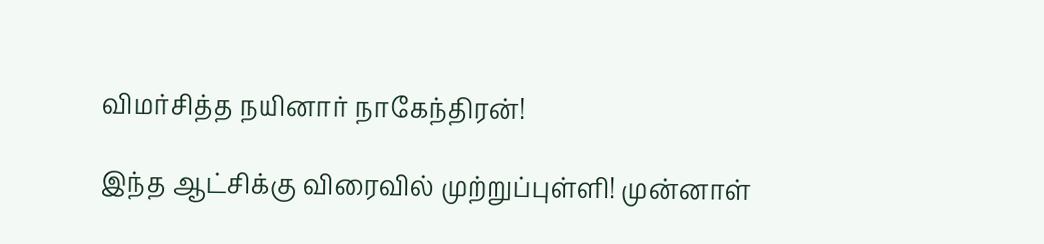விமர்சித்த நயினார் நாகேந்திரன்!

இந்த ஆட்சிக்கு விரைவில் முற்றுப்புள்ளி! முன்னாள்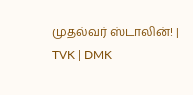முதல்வர் ஸ்டாலின்! | TVK | DMK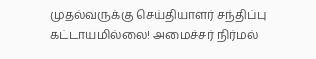முதல்வருக்கு செய்தியாளர் சந்திப்பு கட்டாயமில்லை! அமைச்சர் நிர்மல்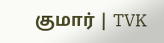குமார் | TVK